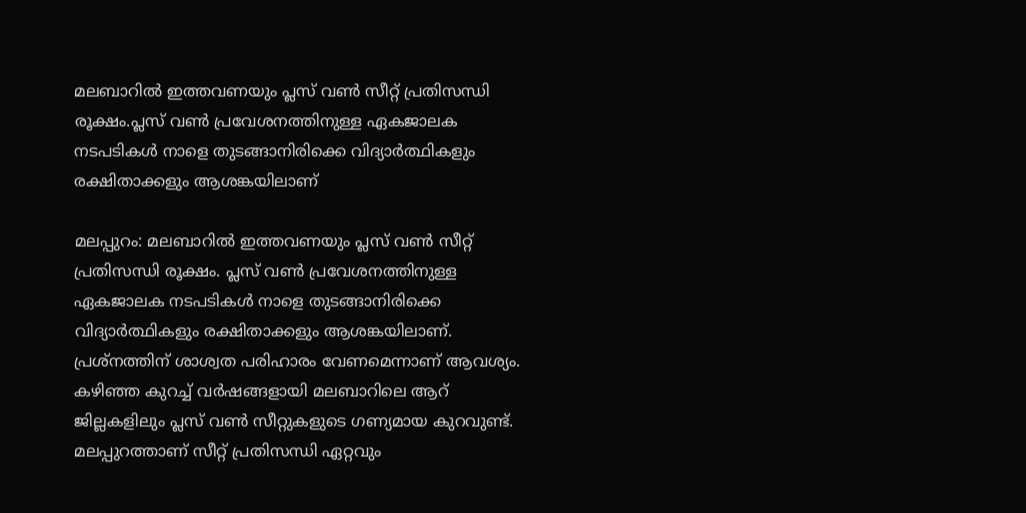മലബാറില്‍ ഇത്തവണയും പ്ലസ് വണ്‍ സീറ്റ് പ്രതിസന്ധി രൂക്ഷം.പ്ലസ് വണ്‍ പ്രവേശനത്തിനുള്ള ഏകജാലക നടപടികള്‍ നാളെ തുടങ്ങാനിരിക്കെ വിദ്യാര്‍ത്ഥികളും രക്ഷിതാക്കളും ആശങ്കയിലാണ്

മലപ്പുറം: മലബാറില്‍ ഇത്തവണയും പ്ലസ് വണ്‍ സീറ്റ് പ്രതിസന്ധി രൂക്ഷം. പ്ലസ് വണ്‍ പ്രവേശനത്തിനുള്ള ഏകജാലക നടപടികള്‍ നാളെ തുടങ്ങാനിരിക്കെ വിദ്യാര്‍ത്ഥികളും രക്ഷിതാക്കളും ആശങ്കയിലാണ്. പ്രശ്നത്തിന് ശാശ്വത പരിഹാരം വേണമെന്നാണ് ആവശ്യം. കഴിഞ്ഞ കുറച്ച് വര്‍ഷങ്ങളായി മലബാറിലെ ആറ് ജില്ലകളിലും പ്ലസ് വണ്‍ സീറ്റുകളുടെ ഗണ്യമായ കുറവുണ്ട്. മലപ്പുറത്താണ് സീറ്റ് പ്രതിസന്ധി ഏറ്റവും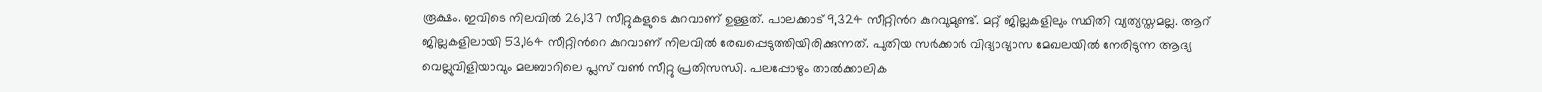രൂക്ഷം. ഇവിടെ നിലവില്‍ 26,137 സീറ്റുകളുടെ കുറവാണ് ഉള്ളത്. പാലക്കാട് 9,324 സീറ്റിന്‍റ കുറവുമുണ്ട്. മറ്റ് ജില്ലകളിലും സ്ഥിതി വ്യത്യസ്തമല്ല. ആറ് ജില്ലകളിലായി 53,164 സീറ്റിന്‍റെ കുറവാണ് നിലവില്‍ രേഖപ്പെടുത്തിയിരിക്കുന്നത്. പുതിയ സര്‍ക്കാര്‍ വിദ്യാഭ്യാസ മേഖലയില്‍ നേരിടുന്ന ആദ്യ വെല്ലുവിളിയാവും മലബാറിലെ പ്ലസ് വണ്‍ സീറ്റു പ്രതിസന്ധി. പലപ്പോഴും താല്‍ക്കാലിക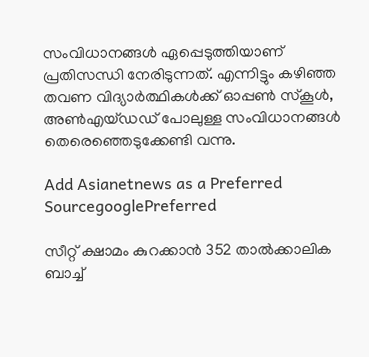സംവിധാനങ്ങള്‍ ഏപ്പെടുത്തിയാണ് പ്രതിസന്ധി നേരിടുന്നത്. എന്നിട്ടും കഴിഞ്ഞ തവണ വിദ്യാര്‍ത്ഥികള്‍ക്ക് ഓപ്പണ്‍ സ്കൂള്‍, അണ്‍എയ്ഡഡ് പോലുള്ള സംവിധാനങ്ങള്‍ തെരെഞ്ഞെടുക്കേണ്ടി വന്നു.

Add Asianetnews as a Preferred SourcegooglePreferred

സീറ്റ് ക്ഷാമം കുറക്കാന്‍ 352 താല്‍ക്കാലിക ബാച്ച്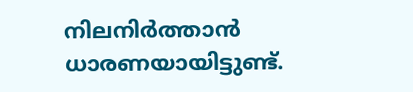നിലനിര്‍ത്താന്‍ ധാരണയായിട്ടുണ്ട്.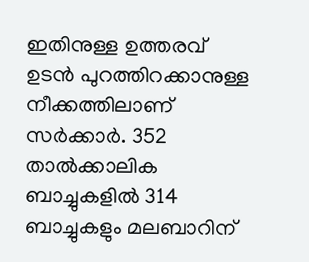ഇതിനുള്ള ഉത്തരവ് ഉടന്‍ പുറത്തിറക്കാനുള്ള നീക്കത്തിലാണ് സര്‍ക്കാര്‍. 352 താല്‍ക്കാലിക ബാച്ചുകളില്‍ 314 ബാച്ചുകളും മലബാറിന്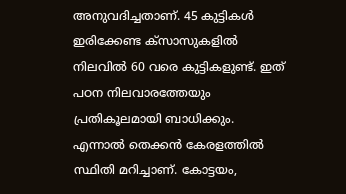അനുവദിച്ചതാണ്. 45 കുട്ടികള്‍ ഇരിക്കേണ്ട ക്സാസുകളില്‍ നിലവില്‍ 60 വരെ കുട്ടികളുണ്ട്. ഇത് പഠന നിലവാരത്തേയും പ്രതികൂലമായി ബാധിക്കും. എന്നാല്‍ തെക്കന്‍ കേരളത്തില്‍ സ്ഥിതി മറിച്ചാണ്. കോട്ടയം,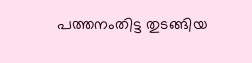പത്തനംതിട്ട തുടങ്ങിയ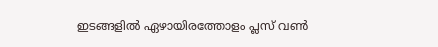ഇടങ്ങളില്‍ ഏഴായിരത്തോളം പ്ലസ് വണ്‍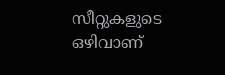സീറ്റുകളുടെ ഒഴിവാണ്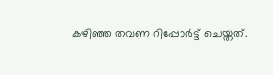കഴിഞ്ഞ തവണ റിപ്പോര്‍ട്ട് ചെയ്തത്.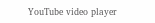YouTube video player